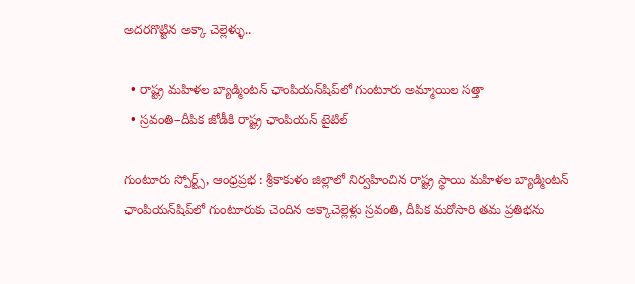అదరగొట్టిన అక్కా చెల్లెళ్ళు..

  • రాష్ట్ర మహిళల బ్యాడ్మింటన్ ఛాంపియన్‌షిప్‌లో గుంటూరు అమ్మాయిల సత్తా
  • స్రవంతి–దీపిక జోడీకి రాష్ట్ర ఛాంపియన్ టైటిల్

గుంటూరు స్పోర్ట్స్, ఆంధ్రప్రభ : శ్రీకాకుళం జిల్లాలో నిర్వహించిన రాష్ట్ర స్థాయి మహిళల బ్యాడ్మింటన్ ఛాంపియన్‌షిప్‌లో గుంటూరుకు చెందిన అక్కాచెల్లెళ్లు స్రవంతి, దీపిక మరోసారి తమ ప్రతిభను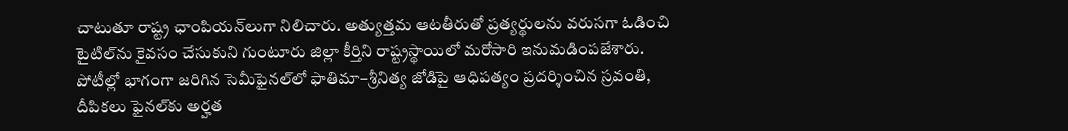చాటుతూ రాష్ట్ర ఛాంపియన్‌లుగా నిలిచారు. అత్యుత్తమ ఆటతీరుతో ప్రత్యర్థులను వరుసగా ఓడించి టైటిల్‌ను కైవసం చేసుకుని గుంటూరు జిల్లా కీర్తిని రాష్ట్రస్థాయిలో మరోసారి ఇనుమడింపజేశారు. పోటీల్లో భాగంగా జరిగిన సెమీఫైనల్‌లో ఫాతిమా–శ్రీనిత్య జోడిపై ఆధిపత్యం ప్రదర్శించిన స్రవంతి, దీపికలు ఫైనల్‌కు అర్హత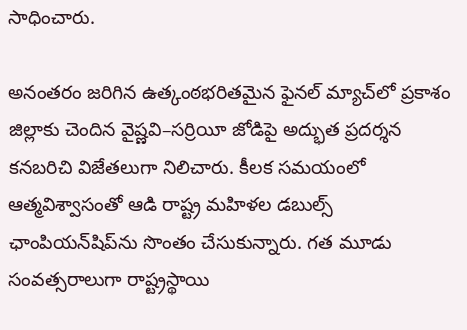సాధించారు.

అనంతరం జరిగిన ఉత్కంఠభరితమైన ఫైనల్ మ్యాచ్‌లో ప్రకాశం జిల్లాకు చెందిన వైష్ణవి–సర్రియీ జోడిపై అద్భుత ప్రదర్శన కనబరిచి విజేతలుగా నిలిచారు. కీలక సమయంలో ఆత్మవిశ్వాసంతో ఆడి రాష్ట్ర మహిళల డబుల్స్ ఛాంపియన్‌షిప్‌ను సొంతం చేసుకున్నారు. గత మూడు సంవత్సరాలుగా రాష్ట్రస్థాయి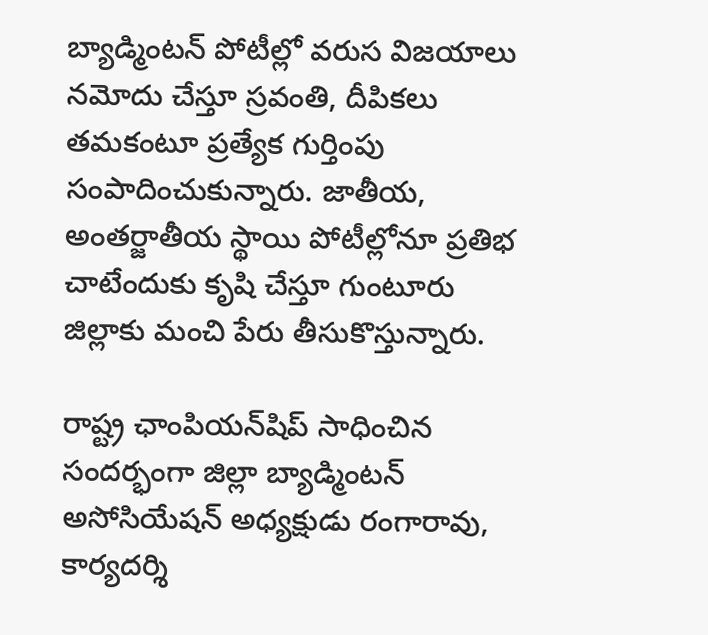బ్యాడ్మింటన్ పోటీల్లో వరుస విజయాలు నమోదు చేస్తూ స్రవంతి, దీపికలు తమకంటూ ప్రత్యేక గుర్తింపు సంపాదించుకున్నారు. జాతీయ, అంతర్జాతీయ స్థాయి పోటీల్లోనూ ప్రతిభ చాటేందుకు కృషి చేస్తూ గుంటూరు జిల్లాకు మంచి పేరు తీసుకొస్తున్నారు.

రాష్ట్ర ఛాంపియన్‌షిప్ సాధించిన సందర్భంగా జిల్లా బ్యాడ్మింటన్ అసోసియేషన్ అధ్యక్షుడు రంగారావు, కార్యదర్శి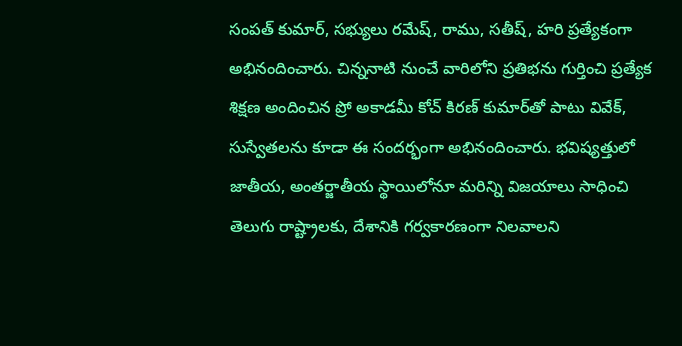సంపత్ కుమార్, సభ్యులు రమేష్, రాము, సతీష్, హరి ప్రత్యేకంగా అభినందించారు. చిన్ననాటి నుంచే వారిలోని ప్రతిభను గుర్తించి ప్రత్యేక శిక్షణ అందించిన ప్రో అకాడమీ కోచ్ కిరణ్ కుమార్‌తో పాటు వివేక్, సుస్వేతలను కూడా ఈ సందర్భంగా అభినందించారు. భవిష్యత్తులో జాతీయ, అంతర్జాతీయ స్థాయిలోనూ మరిన్ని విజయాలు సాధించి తెలుగు రాష్ట్రాలకు, దేశానికి గర్వకారణంగా నిలవాలని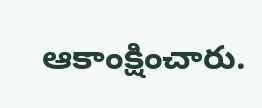ఆకాంక్షించారు.